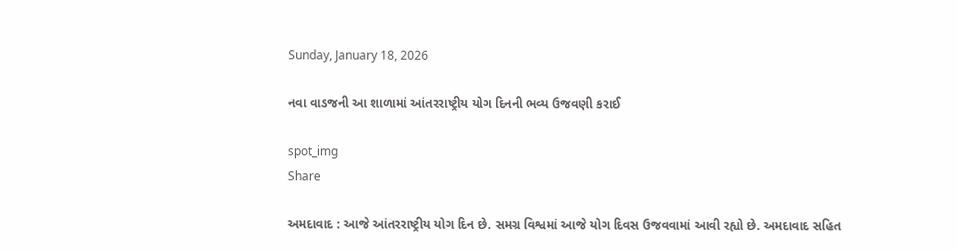Sunday, January 18, 2026

નવા વાડજની આ શાળામાં આંતરરાષ્ટ્રીય યોગ દિનની ભવ્ય ઉજવણી કરાઈ

spot_img
Share

અમદાવાદ : આજે આંતરરાષ્ટ્રીય યોગ દિન છે. સમગ્ર વિશ્વમાં આજે યોગ દિવસ ઉજવવામાં આવી રહ્યો છે. અમદાવાદ સહિત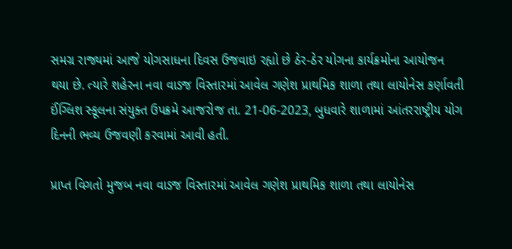સમગ્ર રાજ્યમાં આજે યોગસાધના દિવસ ઉજવાઇ રહ્યો છે ઠેર-ઠેર યોગના કાર્યક્રમોના આયોજન થયા છે. ત્યારે શહેરના નવા વાડજ વિસ્તારમાં આવેલ ગણેશ પ્રાથમિક શાળા તથા લાયોનેસ કર્ણાવતી ઈંગ્લિશ સ્કૂલના સંયુક્ત ઉપક્રમે આજરોજ તા. 21-06-2023, બુધવારે શાળામાં આંતરરાષ્ટ્રીય યોગ દિનની ભવ્ય ઉજવણી કરવામાં આવી હતી.

પ્રાપ્ત વિગતો મુજબ નવા વાડજ વિસ્તારમાં આવેલ ગણેશ પ્રાથમિક શાળા તથા લાયોનેસ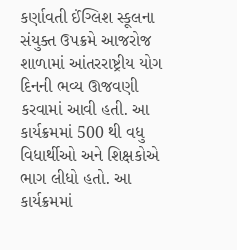કર્ણાવતી ઈંગ્લિશ સ્કૂલના સંયુક્ત ઉપક્રમે આજરોજ શાળામાં આંતરરાષ્ટ્રીય યોગ દિનની ભવ્ય ઊજવણી કરવામાં આવી હતી. આ કાર્યક્રમમાં 500 થી વધુ વિધાર્થીઓ અને શિક્ષકોએ ભાગ લીધો હતો. આ કાર્યક્રમમાં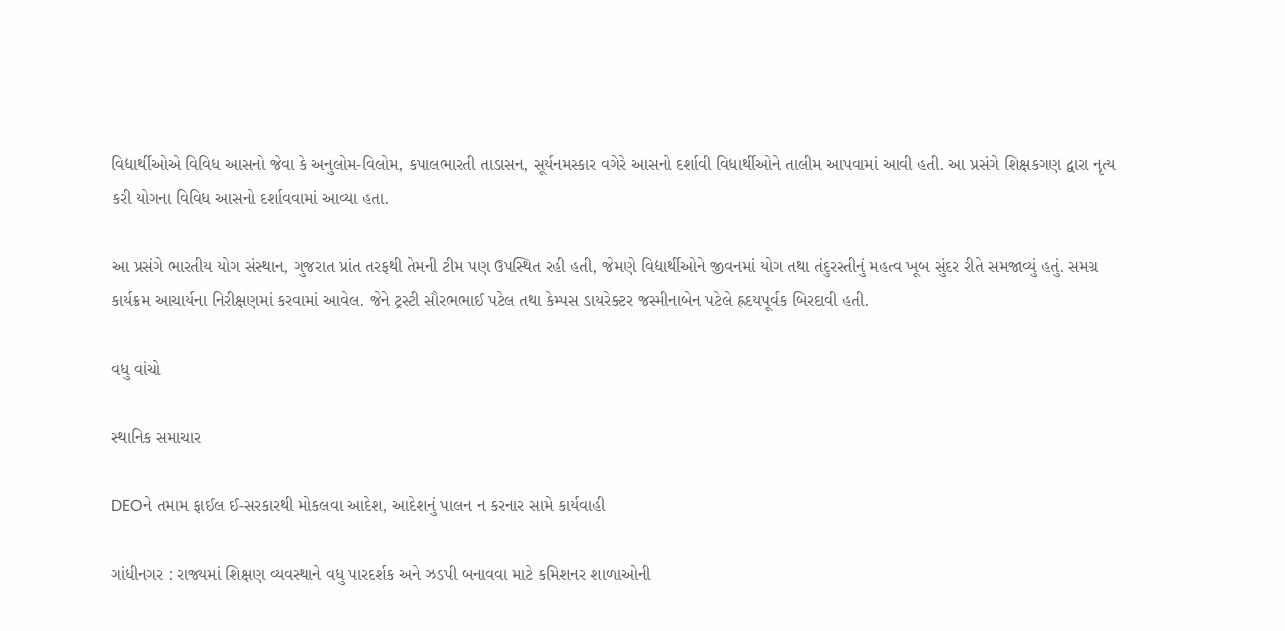વિદ્યાર્થીઓએ વિવિધ આસનો જેવા કે અનુલોમ-વિલોમ, કપાલભારતી તાડાસન, સૂર્યનમસ્કાર વગેરે આસનો દર્શાવી વિધાર્થીઓને તાલીમ આપવામાં આવી હતી. આ પ્રસંગે શિક્ષકગણ દ્વારા નૃત્ય કરી યોગના વિવિધ આસનો દર્શાવવામાં આવ્યા હતા.

આ પ્રસંગે ભારતીય યોગ સંસ્થાન, ગુજરાત પ્રાંત તરફથી તેમની ટીમ પણ ઉપસ્થિત રહી હતી, જેમણે વિદ્યાર્થીઓને જીવનમાં યોગ તથા તંદુરસ્તીનું મહત્વ ખૂબ સુંદર રીતે સમજાવ્યું હતું. સમગ્ર કાર્યક્રમ આચાર્યના નિરીક્ષણમાં કરવામાં આવેલ. જેને ટ્રસ્ટી સૌરભભાઈ પટેલ તથા કેમ્પસ ડાયરેક્ટર જસ્મીનાબેન પટેલે હ્રદયપૂર્વક બિરદાવી હતી.

વધુ વાંચો

સ્થાનિક સમાચાર

DEOને તમામ ફાઈલ ઈ-સરકારથી મોકલવા આદેશ, આદેશનું પાલન ન કરનાર સામે કાર્યવાહી

ગાંધીનગર : રાજ્યમાં શિક્ષણ વ્યવસ્થાને વધુ પારદર્શક અને ઝડપી બનાવવા માટે કમિશનર શાળાઓની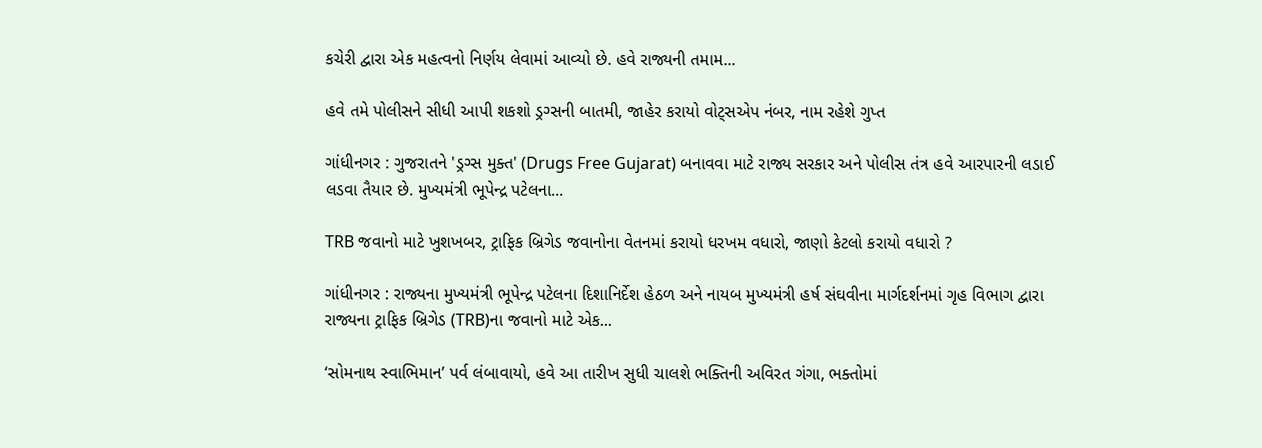કચેરી દ્વારા એક મહત્વનો નિર્ણય લેવામાં આવ્યો છે. હવે રાજ્યની તમામ...

હવે તમે પોલીસને સીધી આપી શકશો ડ્રગ્સની બાતમી, જાહેર કરાયો વોટ્સએપ નંબર, નામ રહેશે ગુપ્ત

ગાંધીનગર : ગુજરાતને 'ડ્રગ્સ મુક્ત' (Drugs Free Gujarat) બનાવવા માટે રાજ્ય સરકાર અને પોલીસ તંત્ર હવે આરપારની લડાઈ લડવા તૈયાર છે. મુખ્યમંત્રી ભૂપેન્દ્ર પટેલના...

TRB જવાનો માટે ખુશખબર, ટ્રાફિક બ્રિગેડ જવાનોના વેતનમાં કરાયો ધરખમ વધારો, જાણો કેટલો કરાયો વધારો ?

ગાંધીનગર : રાજ્યના મુખ્યમંત્રી ભૂપેન્દ્ર પટેલના દિશાનિર્દેશ હેઠળ અને નાયબ મુખ્યમંત્રી હર્ષ સંઘવીના માર્ગદર્શનમાં ગૃહ વિભાગ દ્વારા રાજ્યના ટ્રાફિક બ્રિગેડ (TRB)ના જવાનો માટે એક...

‘સોમનાથ સ્વાભિમાન’ પર્વ લંબાવાયો, હવે આ તારીખ સુધી ચાલશે ભક્તિની અવિરત ગંગા, ભક્તોમાં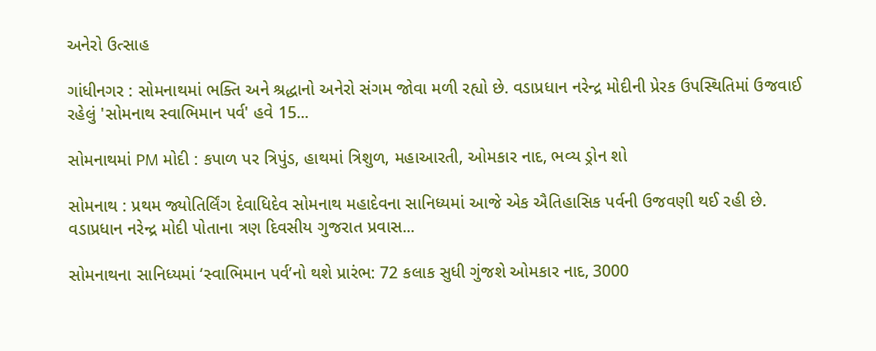અનેરો ઉત્સાહ

ગાંધીનગર : સોમનાથમાં ભક્તિ અને શ્રદ્ધાનો અનેરો સંગમ જોવા મળી રહ્યો છે. વડાપ્રધાન નરેન્દ્ર મોદીની પ્રેરક ઉપસ્થિતિમાં ઉજવાઈ રહેલું 'સોમનાથ સ્વાભિમાન પર્વ' હવે 15...

સોમનાથમાં PM મોદી : કપાળ પર ત્રિપુંડ, હાથમાં ત્રિશુળ, મહાઆરતી, ઓમકાર નાદ, ભવ્ય ડ્રોન શો

સોમનાથ : પ્રથમ જ્યોતિર્લિંગ દેવાધિદેવ સોમનાથ મહાદેવના સાનિધ્યમાં આજે એક ઐતિહાસિક પર્વની ઉજવણી થઈ રહી છે. વડાપ્રધાન નરેન્દ્ર મોદી પોતાના ત્રણ દિવસીય ગુજરાત પ્રવાસ...

સોમનાથના સાનિધ્યમાં ‘સ્વાભિમાન પર્વ’નો થશે પ્રારંભ: 72 કલાક સુધી ગુંજશે ઓમકાર નાદ, 3000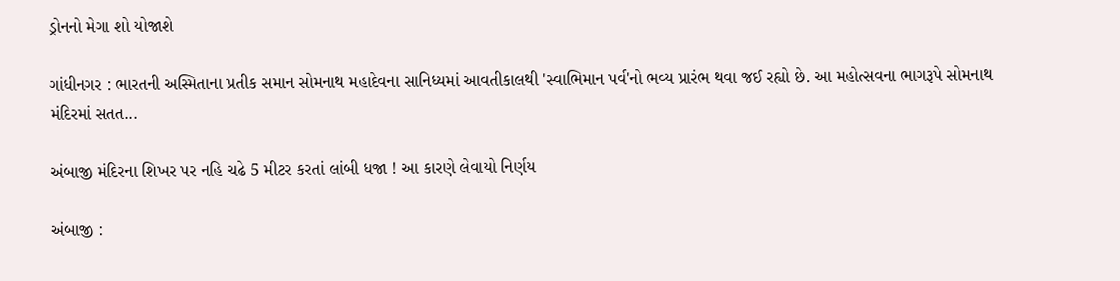ડ્રોનનો મેગા શો યોજાશે

ગાંધીનગર : ભારતની અસ્મિતાના પ્રતીક સમાન સોમનાથ મહાદેવના સાનિધ્યમાં આવતીકાલથી 'સ્વાભિમાન પર્વ'નો ભવ્ય પ્રારંભ થવા જઈ રહ્યો છે. આ મહોત્સવના ભાગરૂપે સોમનાથ મંદિરમાં સતત...

અંબાજી મંદિરના શિખર પર નહિ ચઢે 5 મીટર કરતાં લાંબી ધજા ! આ કારણે લેવાયો નિર્ણય

અંબાજી :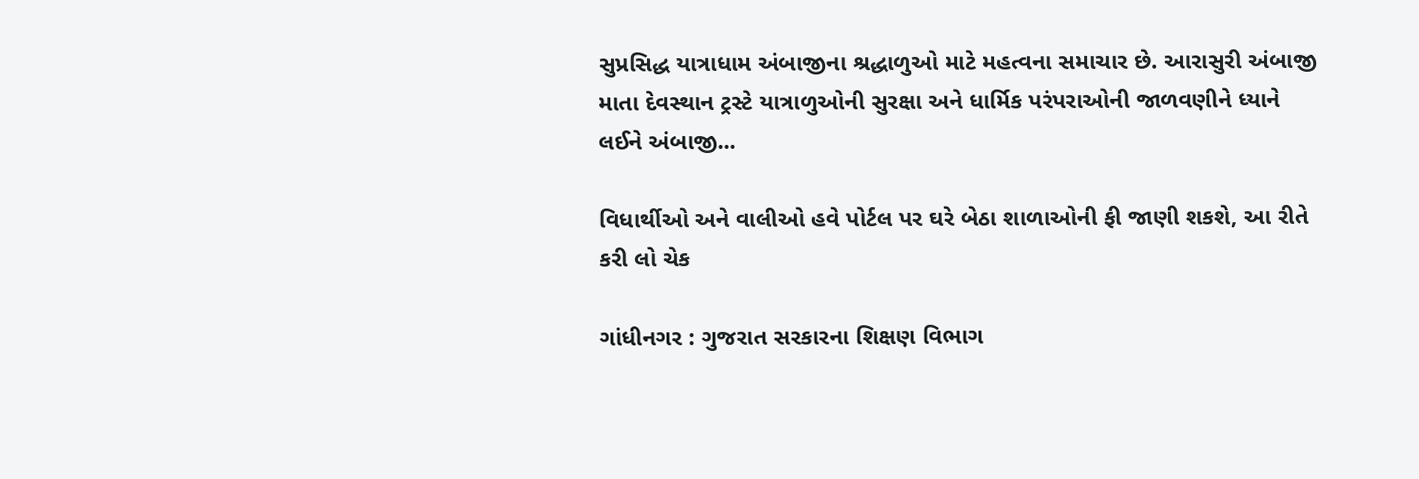સુપ્રસિદ્ધ યાત્રાધામ અંબાજીના શ્રદ્ધાળુઓ માટે મહત્વના સમાચાર છે. આરાસુરી અંબાજી માતા દેવસ્થાન ટ્રસ્ટે યાત્રાળુઓની સુરક્ષા અને ધાર્મિક પરંપરાઓની જાળવણીને ધ્યાને લઈને અંબાજી...

વિધાર્થીઓ અને વાલીઓ હવે પોર્ટલ પર ઘરે બેઠા શાળાઓની ફી જાણી શકશે, આ રીતે કરી લો ચેક

ગાંધીનગર : ગુજરાત સરકારના શિક્ષણ વિભાગ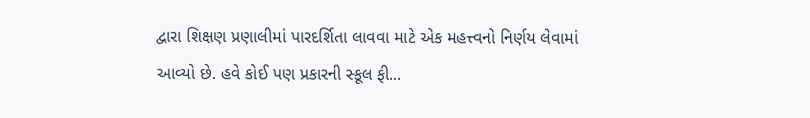દ્વારા શિક્ષણ પ્રણાલીમાં પારદર્શિતા લાવવા માટે એક મહત્ત્વનો નિર્ણય લેવામાં આવ્યો છે. હવે કોઈ પણ પ્રકારની સ્કૂલ ફી...